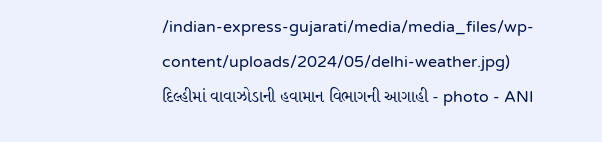/indian-express-gujarati/media/media_files/wp-content/uploads/2024/05/delhi-weather.jpg)
દિલ્હીમાં વાવાઝોડાની હવામાન વિભાગની આગાહી - photo - ANI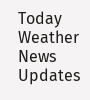Today Weather News Updates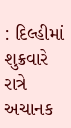: દિલ્હીમાં શુક્રવારે રાત્રે અચાનક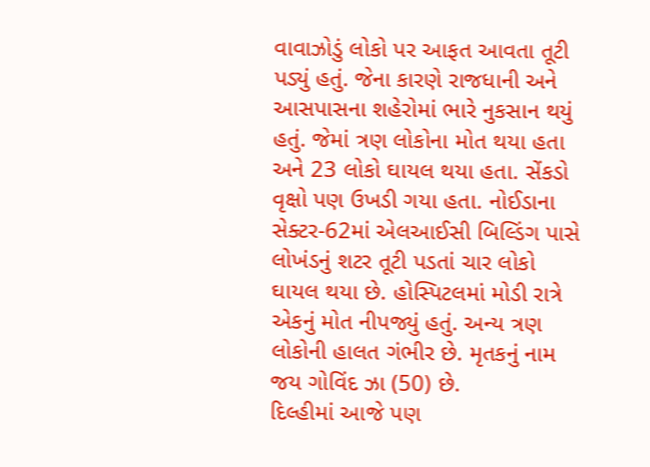વાવાઝોડું લોકો પર આફત આવતા તૂટી પડ્યું હતું. જેના કારણે રાજધાની અને આસપાસના શહેરોમાં ભારે નુકસાન થયું હતું. જેમાં ત્રણ લોકોના મોત થયા હતા અને 23 લોકો ઘાયલ થયા હતા. સેંકડો વૃક્ષો પણ ઉખડી ગયા હતા. નોઈડાના સેક્ટર-62માં એલઆઈસી બિલ્ડિંગ પાસે લોખંડનું શટર તૂટી પડતાં ચાર લોકો ઘાયલ થયા છે. હોસ્પિટલમાં મોડી રાત્રે એકનું મોત નીપજ્યું હતું. અન્ય ત્રણ લોકોની હાલત ગંભીર છે. મૃતકનું નામ જય ગોવિંદ ઝા (50) છે.
દિલ્હીમાં આજે પણ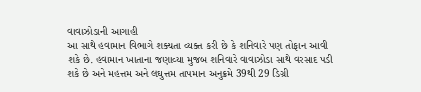વાવાઝોડાની આગાહી
આ સાથે હવામાન વિભાગે શક્યતા વ્યક્ત કરી છે કે શનિવારે પણ તોફાન આવી શકે છે. હવામાન ખાતાના જણાવ્યા મુજબ શનિવારે વાવાઝોડા સાથે વરસાદ પડી શકે છે અને મહત્તમ અને લઘુત્તમ તાપમાન અનુક્રમે 39થી 29 ડિગ્રી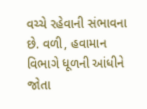વચ્ચે રહેવાની સંભાવના છે. વળી, હવામાન વિભાગે ધૂળની આંધીને જોતા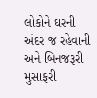લોકોને ઘરની અંદર જ રહેવાની અને બિનજરૂરી મુસાફરી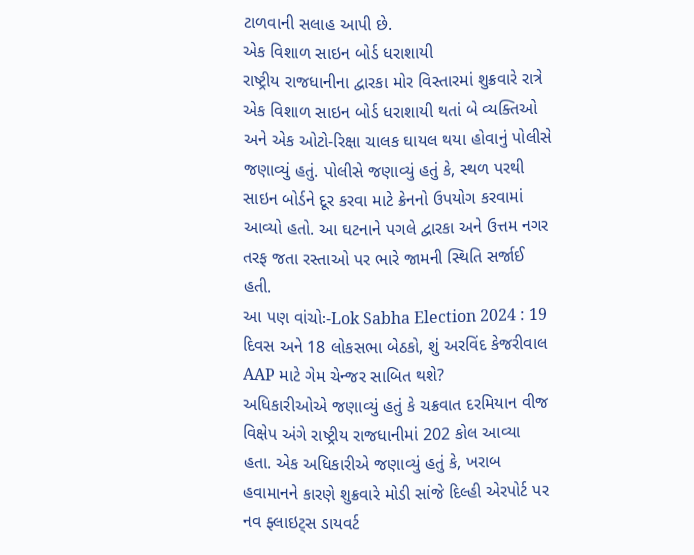ટાળવાની સલાહ આપી છે.
એક વિશાળ સાઇન બોર્ડ ધરાશાયી
રાષ્ટ્રીય રાજધાનીના દ્વારકા મોર વિસ્તારમાં શુક્રવારે રાત્રે એક વિશાળ સાઇન બોર્ડ ધરાશાયી થતાં બે વ્યક્તિઓ અને એક ઓટો-રિક્ષા ચાલક ઘાયલ થયા હોવાનું પોલીસે જણાવ્યું હતું. પોલીસે જણાવ્યું હતું કે, સ્થળ પરથી સાઇન બોર્ડને દૂર કરવા માટે ક્રેનનો ઉપયોગ કરવામાં આવ્યો હતો. આ ઘટનાને પગલે દ્વારકા અને ઉત્તમ નગર તરફ જતા રસ્તાઓ પર ભારે જામની સ્થિતિ સર્જાઈ હતી.
આ પણ વાંચોઃ-Lok Sabha Election 2024 : 19 દિવસ અને 18 લોકસભા બેઠકો, શું અરવિંદ કેજરીવાલ AAP માટે ગેમ ચેન્જર સાબિત થશે?
અધિકારીઓએ જણાવ્યું હતું કે ચક્રવાત દરમિયાન વીજ વિક્ષેપ અંગે રાષ્ટ્રીય રાજધાનીમાં 202 કોલ આવ્યા હતા. એક અધિકારીએ જણાવ્યું હતું કે, ખરાબ હવામાનને કારણે શુક્રવારે મોડી સાંજે દિલ્હી એરપોર્ટ પર નવ ફ્લાઇટ્સ ડાયવર્ટ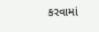કરવામાં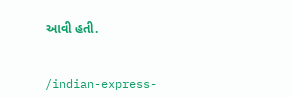આવી હતી.


/indian-express-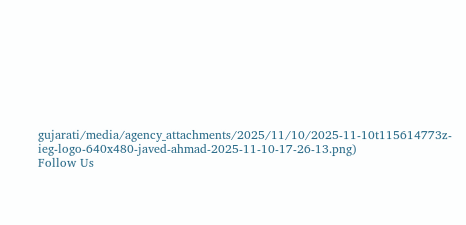gujarati/media/agency_attachments/2025/11/10/2025-11-10t115614773z-ieg-logo-640x480-javed-ahmad-2025-11-10-17-26-13.png)
Follow Us